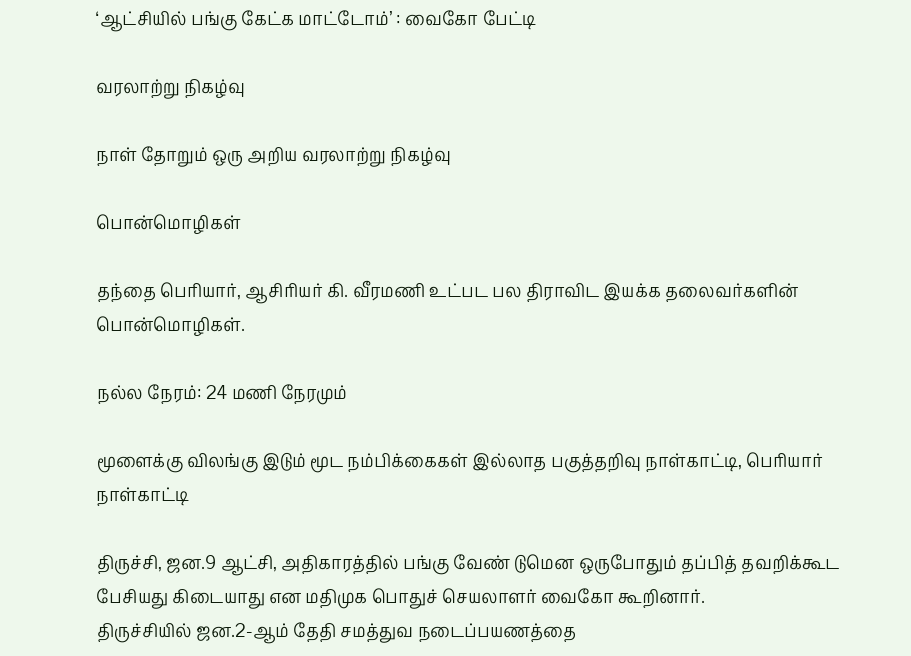‘ஆட்சியில் பங்கு கேட்க மாட்டோம்’ : வைகோ பேட்டி

வரலாற்று நிகழ்வு

நாள் தோறும் ஒரு அறிய வரலாற்று நிகழ்வு

பொன்மொழிகள்

தந்தை பெரியார், ஆசிரியர் கி. வீரமணி உட்பட பல திராவிட இயக்க தலைவர்களின் பொன்மொழிகள்.

நல்ல நேரம்: 24 மணி நேரமும்

மூளைக்கு விலங்கு இடும் மூட நம்பிக்கைகள் இல்லாத பகுத்தறிவு நாள்காட்டி, பெரியார் நாள்காட்டி

திருச்சி, ஜன.9 ஆட்சி, அதிகாரத்தில் பங்கு வேண் டுமென ஒருபோதும் தப்பித் தவறிக்கூட பேசியது கிடையாது என மதிமுக பொதுச் செயலாளர் வைகோ கூறினார்.
திருச்சியில் ஜன.2-ஆம் தேதி சமத்துவ நடைப்பயணத்தை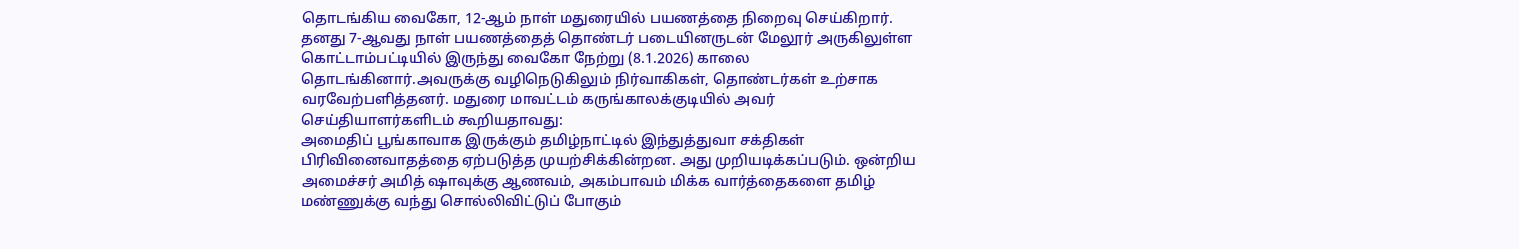தொடங்கிய வைகோ, 12-ஆம் நாள் மதுரையில் பயணத்தை நிறைவு செய்கிறார். தனது 7-ஆவது நாள் பயணத்தைத் தொண்டர் படையினருடன் மேலூர் அருகிலுள்ள கொட்டாம்பட்டியில் இருந்து வைகோ நேற்று (8.1.2026) காலை தொடங்கினார்.அவருக்கு வழிநெடுகிலும் நிர்வாகிகள், தொண்டர்கள் உற்சாக வரவேற்பளித்தனர். மதுரை மாவட்டம் கருங்காலக்குடியில் அவர் செய்தியாளர்களிடம் கூறியதாவது:
அமைதிப் பூங்காவாக இருக்கும் தமிழ்நாட்டில் இந்துத்துவா சக்திகள் பிரிவினைவாதத்தை ஏற்படுத்த முயற்சிக்கின்றன. அது முறியடிக்கப்படும். ஒன்றிய அமைச்சர் அமித் ஷாவுக்கு ஆணவம், அகம்பாவம் மிக்க வார்த்தைகளை தமிழ் மண்ணுக்கு வந்து சொல்லிவிட்டுப் போகும்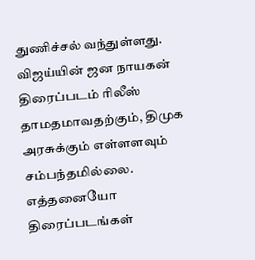துணிச்சல் வந்துள்ளது. விஜய்யின் ஜன நாயகன் திரைப்படம் ரிலீஸ் தாமதமாவதற்கும், திமுக அரசுக்கும் எள்ளளவும் சம்பந்தமில்லை. எத்தனையோ திரைப்படங்கள்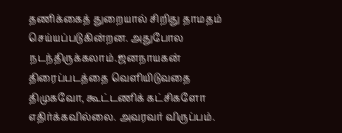தணிக்கைத் துறையால் சிறிது தாமதம் செய்யப்படுகின்றன. அதுபோல நடந்திருக்கலாம்.ஜனநாயகன் திரைப்படத்தை வெளியிடுவதை திமுகவோ, கூட்டணிக் கட்சிகளோ எதிர்க்கவில்லை. அவரவர் விருப்பம்.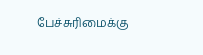பேச்சுரிமைக்கு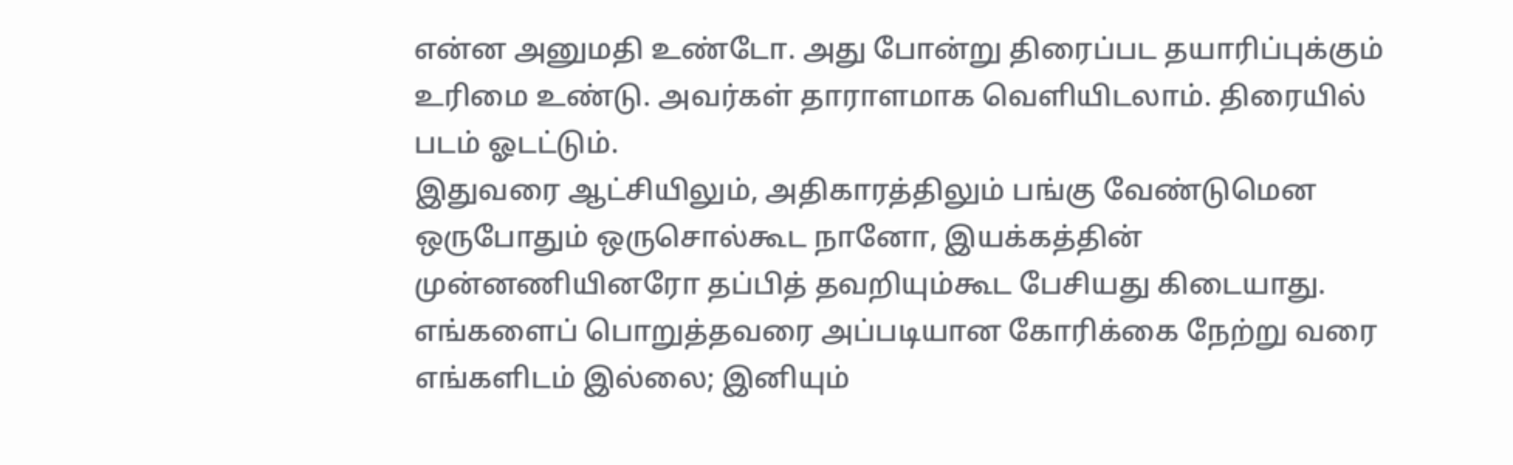என்ன அனுமதி உண்டோ. அது போன்று திரைப்பட தயாரிப்புக்கும் உரிமை உண்டு. அவர்கள் தாராளமாக வெளியிடலாம். திரையில் படம் ஓடட்டும்.
இதுவரை ஆட்சியிலும், அதிகாரத்திலும் பங்கு வேண்டுமென ஒருபோதும் ஒருசொல்கூட நானோ, இயக்கத்தின் முன்னணியினரோ தப்பித் தவறியும்கூட பேசியது கிடையாது. எங்களைப் பொறுத்தவரை அப்படியான கோரிக்கை நேற்று வரை எங்களிடம் இல்லை; இனியும்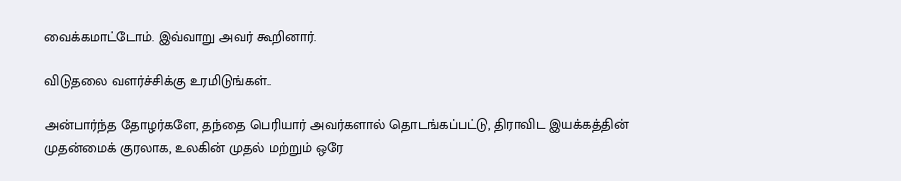வைக்கமாட்டோம். இவ்வாறு அவர் கூறினார்.

விடுதலை வளர்ச்சிக்கு உரமிடுங்கள்..

அன்பார்ந்த தோழர்களே, தந்தை பெரியார் அவர்களால் தொடங்கப்பட்டு, திராவிட இயக்கத்தின் முதன்மைக் குரலாக, உலகின் முதல் மற்றும் ஒரே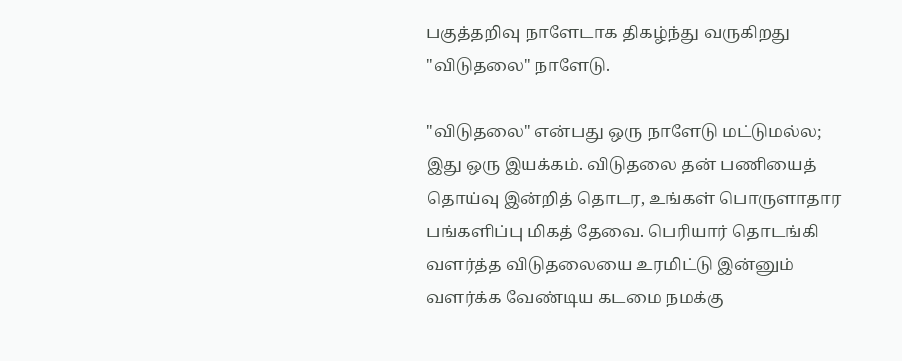பகுத்தறிவு நாளேடாக திகழ்ந்து வருகிறது "விடுதலை" நாளேடு.

"விடுதலை" என்பது ஒரு நாளேடு மட்டுமல்ல; இது ஒரு இயக்கம். விடுதலை தன் பணியைத் தொய்வு இன்றித் தொடர, உங்கள் பொருளாதார பங்களிப்பு மிகத் தேவை. பெரியார் தொடங்கி வளர்த்த விடுதலையை உரமிட்டு இன்னும் வளர்க்க வேண்டிய கடமை நமக்கு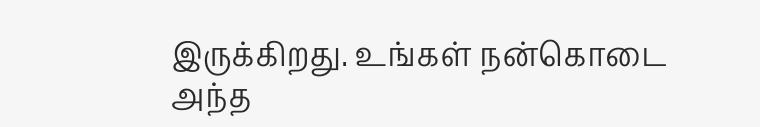இருக்கிறது. உங்கள் நன்கொடை அந்த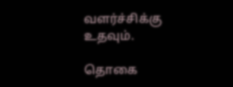வளர்ச்சிக்கு உதவும்.

தொகை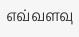எவ்வளவு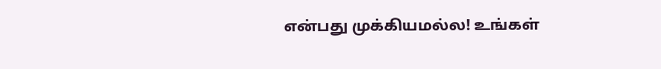என்பது முக்கியமல்ல! உங்கள்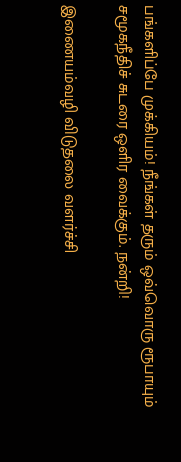பங்களிப்பே முக்கியம்! நீங்கள் தரும் ஒவ்வொரு ரூபாயும் சமூகநீதிச் சுடரை ஒளிர வைக்கும். நன்றி!

இணையம்வழி விடுதலை வளர்ச்சி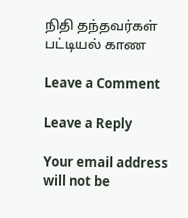நிதி தந்தவர்கள் பட்டியல் காண

Leave a Comment

Leave a Reply

Your email address will not be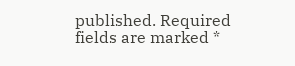published. Required fields are marked *